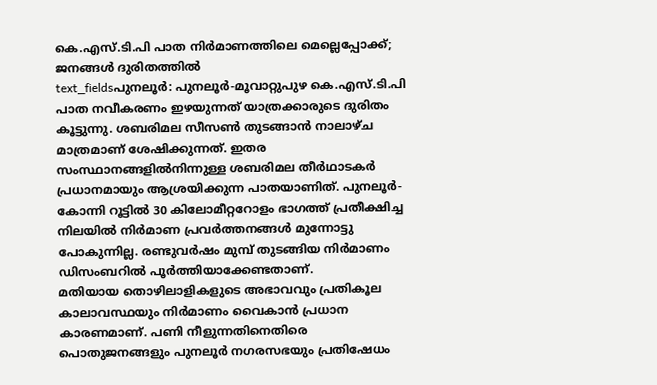കെ.എസ്.ടി.പി പാത നിർമാണത്തിലെ മെല്ലെപ്പോക്ക്; ജനങ്ങൾ ദുരിതത്തിൽ
text_fieldsപുനലൂർ: പുനലൂർ-മൂവാറ്റുപുഴ കെ.എസ്.ടി.പി പാത നവീകരണം ഇഴയുന്നത് യാത്രക്കാരുടെ ദുരിതം കൂട്ടുന്നു. ശബരിമല സീസൺ തുടങ്ങാൻ നാലാഴ്ച മാത്രമാണ് ശേഷിക്കുന്നത്. ഇതര സംസ്ഥാനങ്ങളിൽനിന്നുള്ള ശബരിമല തീർഥാടകർ പ്രധാനമായും ആശ്രയിക്കുന്ന പാതയാണിത്. പുനലൂർ- കോന്നി റൂട്ടിൽ 30 കിലോമീറ്ററോളം ഭാഗത്ത് പ്രതീക്ഷിച്ച നിലയിൽ നിർമാണ പ്രവർത്തനങ്ങൾ മുന്നോട്ടു പോകുന്നില്ല. രണ്ടുവർഷം മുമ്പ് തുടങ്ങിയ നിർമാണം ഡിസംബറിൽ പൂർത്തിയാക്കേണ്ടതാണ്.
മതിയായ തൊഴിലാളികളുടെ അഭാവവും പ്രതികൂല കാലാവസ്ഥയും നിർമാണം വൈകാൻ പ്രധാന കാരണമാണ്. പണി നീളുന്നതിനെതിരെ പൊതുജനങ്ങളും പുനലൂർ നഗരസഭയും പ്രതിഷേധം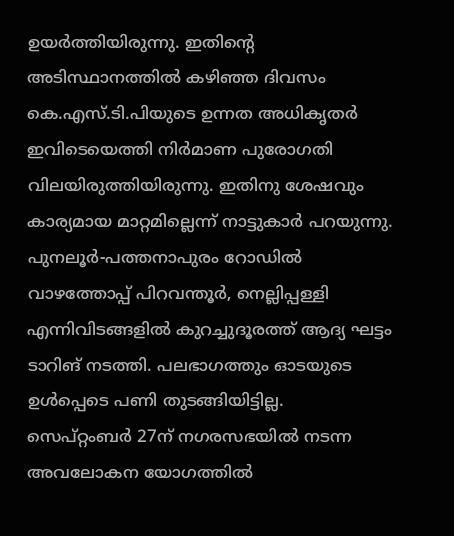ഉയർത്തിയിരുന്നു. ഇതിന്റെ അടിസ്ഥാനത്തിൽ കഴിഞ്ഞ ദിവസം കെ.എസ്.ടി.പിയുടെ ഉന്നത അധികൃതർ ഇവിടെയെത്തി നിർമാണ പുരോഗതി വിലയിരുത്തിയിരുന്നു. ഇതിനു ശേഷവും കാര്യമായ മാറ്റമില്ലെന്ന് നാട്ടുകാർ പറയുന്നു.
പുനലൂർ-പത്തനാപുരം റോഡിൽ വാഴത്തോപ്പ് പിറവന്തൂർ, നെല്ലിപ്പള്ളി എന്നിവിടങ്ങളിൽ കുറച്ചുദൂരത്ത് ആദ്യ ഘട്ടം ടാറിങ് നടത്തി. പലഭാഗത്തും ഓടയുടെ ഉൾപ്പെടെ പണി തുടങ്ങിയിട്ടില്ല. സെപ്റ്റംബർ 27ന് നഗരസഭയിൽ നടന്ന അവലോകന യോഗത്തിൽ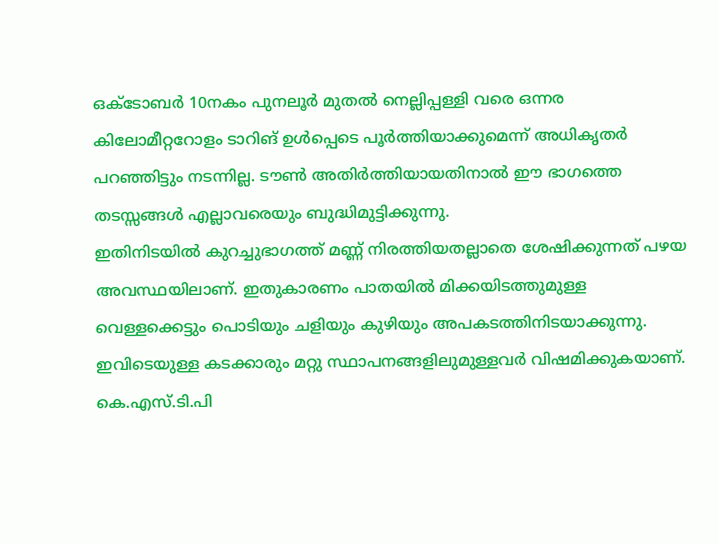ഒക്ടോബർ 10നകം പുനലൂർ മുതൽ നെല്ലിപ്പള്ളി വരെ ഒന്നര കിലോമീറ്ററോളം ടാറിങ് ഉൾപ്പെടെ പൂർത്തിയാക്കുമെന്ന് അധികൃതർ പറഞ്ഞിട്ടും നടന്നില്ല. ടൗൺ അതിർത്തിയായതിനാൽ ഈ ഭാഗത്തെ തടസ്സങ്ങൾ എല്ലാവരെയും ബുദ്ധിമുട്ടിക്കുന്നു.
ഇതിനിടയിൽ കുറച്ചുഭാഗത്ത് മണ്ണ് നിരത്തിയതല്ലാതെ ശേഷിക്കുന്നത് പഴയ അവസ്ഥയിലാണ്. ഇതുകാരണം പാതയിൽ മിക്കയിടത്തുമുള്ള വെള്ളക്കെട്ടും പൊടിയും ചളിയും കുഴിയും അപകടത്തിനിടയാക്കുന്നു. ഇവിടെയുള്ള കടക്കാരും മറ്റു സ്ഥാപനങ്ങളിലുമുള്ളവർ വിഷമിക്കുകയാണ്. കെ.എസ്.ടി.പി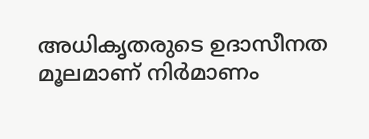അധികൃതരുടെ ഉദാസീനത മൂലമാണ് നിർമാണം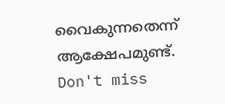വൈകുന്നതെന്ന് ആക്ഷേപമുണ്ട്.
Don't miss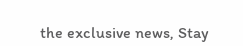the exclusive news, Stay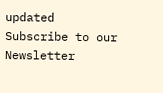updated
Subscribe to our Newsletter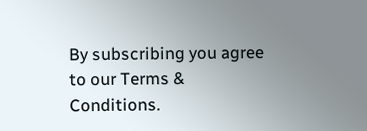By subscribing you agree to our Terms & Conditions.